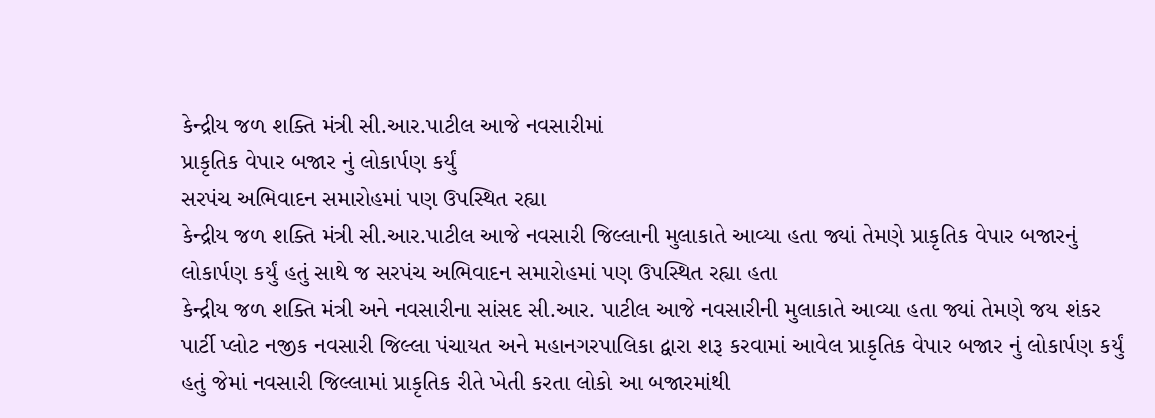કેન્દ્રીય જળ શક્તિ મંત્રી સી.આર.પાટીલ આજે નવસારીમાં
પ્રાકૃતિક વેપાર બજાર નું લોકાર્પણ કર્યું
સરપંચ અભિવાદન સમારોહમાં પણ ઉપસ્થિત રહ્યા
કેન્દ્રીય જળ શક્તિ મંત્રી સી.આર.પાટીલ આજે નવસારી જિલ્લાની મુલાકાતે આવ્યા હતા જ્યાં તેમણે પ્રાકૃતિક વેપાર બજારનું લોકાર્પણ કર્યું હતું સાથે જ સરપંચ અભિવાદન સમારોહમાં પણ ઉપસ્થિત રહ્યા હતા
કેન્દ્રીય જળ શક્તિ મંત્રી અને નવસારીના સાંસદ સી.આર. પાટીલ આજે નવસારીની મુલાકાતે આવ્યા હતા જ્યાં તેમણે જય શંકર પાર્ટી પ્લોટ નજીક નવસારી જિલ્લા પંચાયત અને મહાનગરપાલિકા દ્વારા શરૂ કરવામાં આવેલ પ્રાકૃતિક વેપાર બજાર નું લોકાર્પણ કર્યું હતું જેમાં નવસારી જિલ્લામાં પ્રાકૃતિક રીતે ખેતી કરતા લોકો આ બજારમાંથી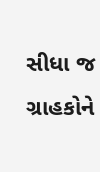સીધા જ ગ્રાહકોને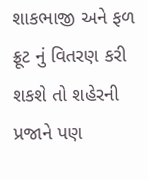શાકભાજી અને ફળ ફ્રૂટ નું વિતરણ કરી શકશે તો શહેરની પ્રજાને પણ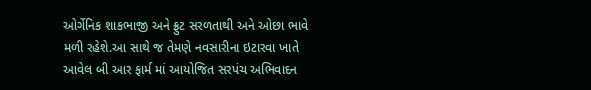ઓર્ગેનિક શાકભાજી અને ફ્રુટ સરળતાથી અને ઓછા ભાવે મળી રહેશે.આ સાથે જ તેમણે નવસારીના ઇટારવા ખાતે આવેલ બી આર ફાર્મ માં આયોજિત સરપંચ અભિવાદન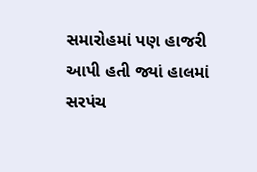સમારોહમાં પણ હાજરી આપી હતી જ્યાં હાલમાં સરપંચ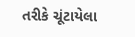તરીકે ચૂંટાયેલા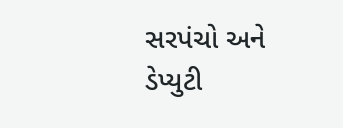સરપંચો અને ડેપ્યુટી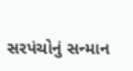સરપંચોનું સન્માન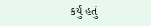કર્યું હતું